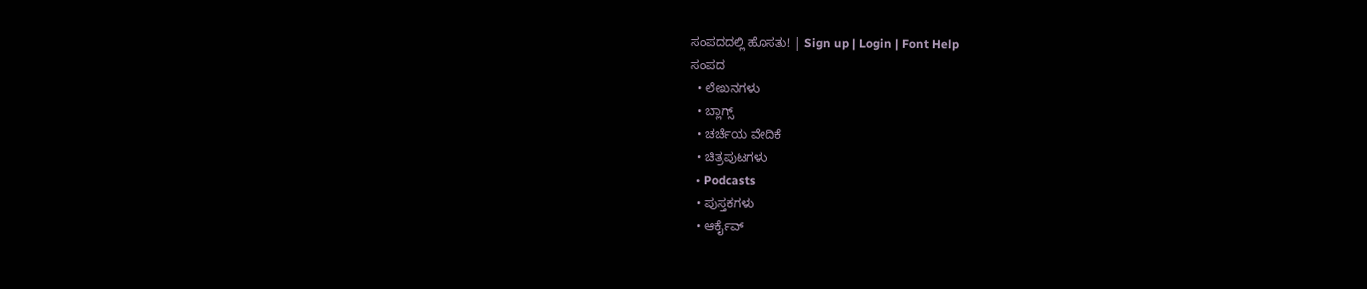ಸಂಪದದಲ್ಲಿ ಹೊಸತು! | Sign up | Login | Font Help
ಸಂಪದ
  • ಲೇಖನಗಳು
  • ಬ್ಲಾಗ್ಸ್
  • ಚರ್ಚೆಯ ವೇದಿಕೆ
  • ಚಿತ್ರಪುಟಗಳು
  • Podcasts
  • ಪುಸ್ತಕಗಳು
  • ಆರ್ಕೈವ್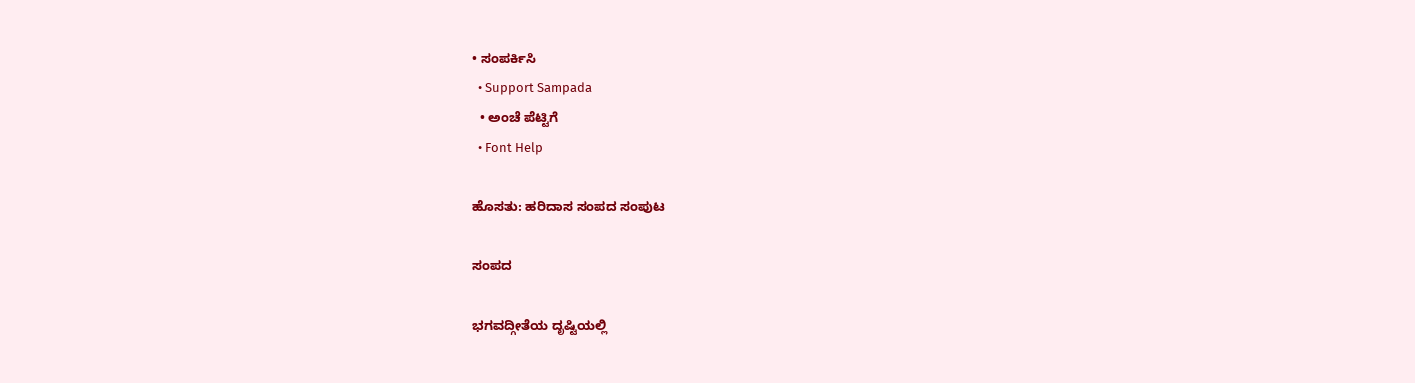• ಸಂಪರ್ಕಿಸಿ
  • Support Sampada
  • ಅಂಚೆ ಪೆಟ್ಟಿಗೆ
  • Font Help

ಹೊಸತು: ಹರಿದಾಸ ಸಂಪದ ಸಂಪುಟ

ಸಂಪದ

ಭಗವದ್ಗೀತೆಯ ದೃಷ್ಟಿಯಲ್ಲಿ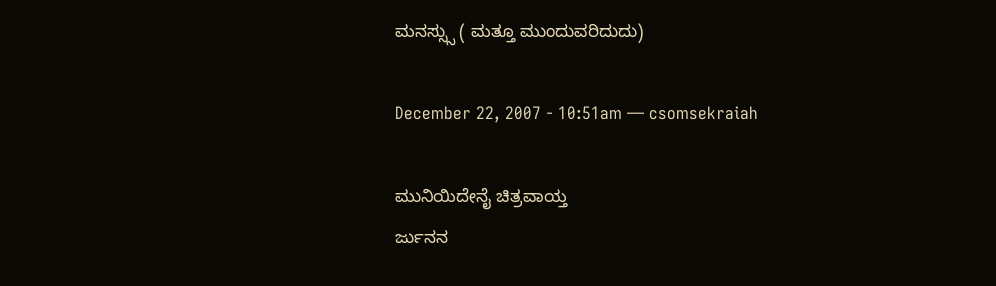ಮನಸ್ಸ್ಸು ( ಮತ್ತೂ ಮುಂದುವರಿದುದು)

December 22, 2007 - 10:51am — csomsekraiah

ಮುನಿಯಿದೇನೈ ಚಿತ್ರವಾಯ್ತ
ರ್ಜುನನ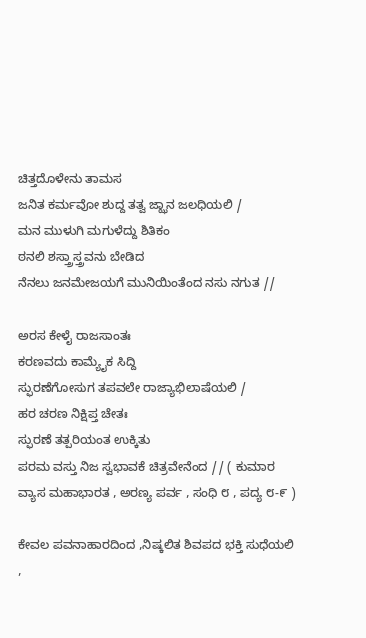ಚಿತ್ತದೊಳೇನು ತಾಮಸ
ಜನಿತ ಕರ್ಮವೋ ಶುದ್ದ ತತ್ವ ಜ್ಝಾನ ಜಲಧಿಯಲಿ /
ಮನ ಮುಳುಗಿ ಮಗುಳೆದ್ದು ಶಿತಿಕಂ
ಠನಲಿ ಶಸ್ತ್ರಾಸ್ತ್ರವನು ಬೇಡಿದ
ನೆನಲು ಜನಮೇಜಯಗೆ ಮುನಿಯಿಂತೆಂದ ನಸು ನಗುತ //

ಅರಸ ಕೇಳೈ ರಾಜಸಾಂತಃ
ಕರಣವದು ಕಾಮ್ಯೈಕ ಸಿದ್ದಿ
ಸ್ಫುರಣೆಗೋಸುಗ ತಪವಲೇ ರಾಜ್ಯಾಭಿಲಾಷೆಯಲಿ /
ಹರ ಚರಣ ನಿಕ್ಷಿಪ್ತ ಚೇತಃ
ಸ್ಫುರಣೆ ತತ್ಪರಿಯಂತ ಉಕ್ಕಿತು
ಪರಮ ವಸ್ತು ನಿಜ ಸ್ವಭಾವಕೆ ಚಿತ್ರವೇನೆಂದ // ( ಕುಮಾರ ವ್ಯಾಸ ಮಹಾಭಾರತ , ಅರಣ್ಯ ಪರ್ವ , ಸಂಧಿ ೮ , ಪದ್ಯ ೮-೯ )

ಕೇವಲ ಪವನಾಹಾರದಿಂದ ,ನಿಷ್ಕಲಿತ ಶಿವಪದ ಭಕ್ತಿ ಸುಧೆಯಲಿ ,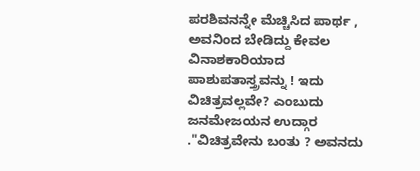ಪರಶಿವನನ್ನೇ ಮೆಚ್ಚಿಸಿದ ಪಾರ್ಥ , ಅವನಿಂದ ಬೇಡಿದ್ದು ಕೇವಲ ವಿನಾಶಕಾರಿಯಾದ ಪಾಶುಪತಾಸ್ತ್ರವನ್ನು ! ಇದು ವಿಚಿತ್ರವಲ್ಲವೇ? ಎಂಬುದು ಜನಮೇಜಯನ ಉದ್ಗಾರ ."ವಿಚಿತ್ರವೇನು ಬಂತು ? ಅವನದು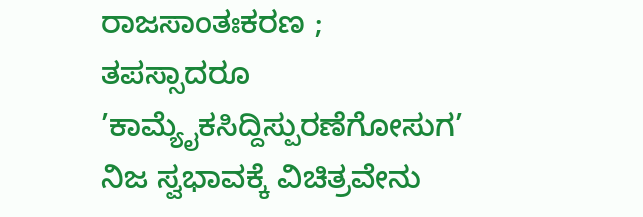ರಾಜಸಾಂತಃಕರಣ ; ತಪಸ್ಸಾದರೂ ’ಕಾಮ್ಯೈಕಸಿದ್ದಿಸ್ಪುರಣೆಗೋಸುಗ’ ನಿಜ ಸ್ವಭಾವಕ್ಕೆ ವಿಚಿತ್ರವೇನು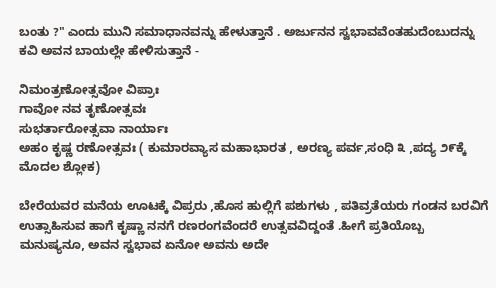ಬಂತು ?" ಎಂದು ಮುನಿ ಸಮಾಧಾನವನ್ನು ಹೇಳುತ್ತಾನೆ . ಅರ್ಜುನನ ಸ್ವಭಾವವೆಂತಹುದೆಂಬುದನ್ನು ಕವಿ ಅವನ ಬಾಯಲ್ಲೇ ಹೇಳಿಸುತ್ತಾನೆ -

ನಿಮಂತ್ರಣೋತ್ಸವೋ ವಿಪ್ರಾಃ
ಗಾವೋ ನವ ತೃಣೋತ್ಸವಃ
ಸುಭರ್ತಾರೋತ್ಸವಾ ನಾರ್ಯಾಃ
ಅಹಂ ಕೃಷ್ಣ ರಣೋತ್ಸವಃ ( ಕುಮಾರವ್ಯಾಸ ಮಹಾಭಾರತ , ಅರಣ್ಯ ಪರ್ವ,ಸಂಧಿ ೩ ,ಪದ್ಯ ೨೯ಕ್ಕೆ ಮೊದಲ ಶ್ಲೋಕ)

ಬೇರೆಯವರ ಮನೆಯ ಊಟಕ್ಕೆ ವಿಪ್ರರು ,ಹೊಸ ಹುಲ್ಲಿಗೆ ಪಶುಗಳು , ಪತಿವ್ರತೆಯರು ಗಂಡನ ಬರವಿಗೆ ಉತ್ಸಾಹಿಸುವ ಹಾಗೆ ಕೃಷ್ಣಾ ನನಗೆ ರಣರಂಗವೆಂದರೆ ಉತ್ಸವವಿದ್ದಂತೆ .ಹೀಗೆ ಪ್ರತಿಯೊಬ್ಬ ಮನುಷ್ಯನೂ, ಅವನ ಸ್ವಭಾವ ಏನೋ ಅವನು ಅದೇ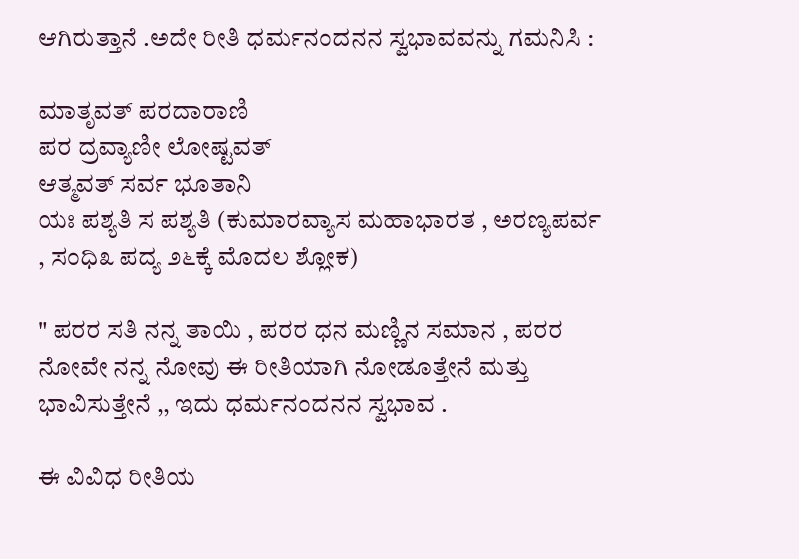ಆಗಿರುತ್ತಾನೆ .ಅದೇ ರೀತಿ ಧರ್ಮನಂದನನ ಸ್ವಭಾವವನ್ನು ಗಮನಿಸಿ :

ಮಾತೃವತ್ ಪರದಾರಾಣಿ
ಪರ ದ್ರವ್ಯಾಣೀ ಲೋಷ್ಟವತ್
ಆತ್ಮವತ್ ಸರ್ವ ಭೂತಾನಿ
ಯಃ ಪಶ್ಯತಿ ಸ ಪಶ್ಯತಿ (ಕುಮಾರವ್ಯಾಸ ಮಹಾಭಾರತ , ಅರಣ್ಯಪರ್ವ , ಸಂಧಿ೩ ಪದ್ಯ ೨೬ಕ್ಕೆ ಮೊದಲ ಶ್ಲೋಕ)

" ಪರರ ಸತಿ ನನ್ನ ತಾಯಿ , ಪರರ ಧನ ಮಣ್ಣಿನ ಸಮಾನ , ಪರರ ನೋವೇ ನನ್ನ ನೋವು ಈ ರೀತಿಯಾಗಿ ನೋಡೂತ್ತೇನೆ ಮತ್ತು ಭಾವಿಸುತ್ತೇನೆ ,, ಇದು ಧರ್ಮನಂದನನ ಸ್ವಭಾವ .

ಈ ವಿವಿಧ ರೀತಿಯ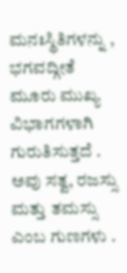ಮನಃಸ್ಥಿತಿಗಳನ್ನು , ಭಗವದ್ಗೀತೆ ಮೂರು ಮುಖ್ಯ ವಿಭಾಗಗಳಾಗಿ ಗುರುತಿಸುತ್ತದೆ . ಅವು ಸತ್ವ, ರಜಸ್ಸು ಮತ್ತು ತಮಸ್ಸು ಎಂಬ ಗುಣಗಳು .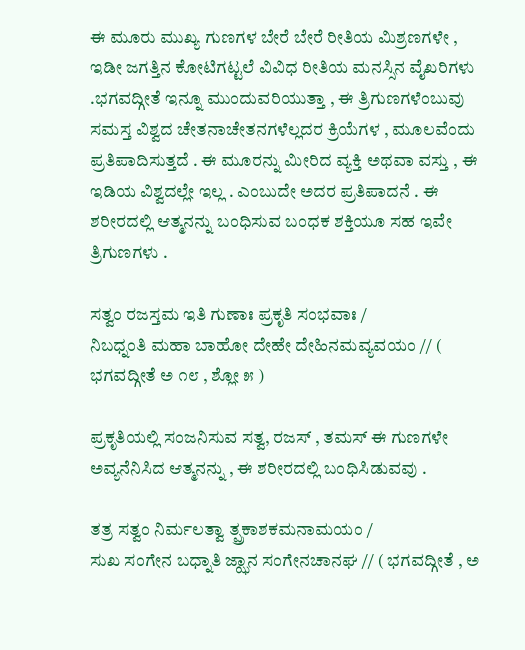ಈ ಮೂರು ಮುಖ್ಯ ಗುಣಗಳ ಬೇರೆ ಬೇರೆ ರೀತಿಯ ಮಿಶ್ರಣಗಳೇ , ಇಡೀ ಜಗತ್ತಿನ ಕೋಟಿಗಟ್ಟಲೆ ವಿವಿಧ ರೀತಿಯ ಮನಸ್ಸಿನ ವೈಖರಿಗಳು .ಭಗವದ್ಗೀತೆ ಇನ್ನೂ ಮುಂದುವರಿಯುತ್ತಾ , ಈ ತ್ರಿಗುಣಗಳೆಂಬುವು ಸಮಸ್ತ ವಿಶ್ವದ ಚೇತನಾಚೇತನಗಳೆಲ್ಲದರ ಕ್ರಿಯೆಗಳ , ಮೂಲವೆಂದು ಪ್ರತಿಪಾದಿಸುತ್ತದೆ . ಈ ಮೂರನ್ನು ಮೀರಿದ ವ್ಯಕ್ತಿ ಅಥವಾ ವಸ್ತು , ಈ ಇಡಿಯ ವಿಶ್ವದಲ್ಲೇ ಇಲ್ಲ . ಎಂಬುದೇ ಅದರ ಪ್ರತಿಪಾದನೆ . ಈ ಶರೀರದಲ್ಲಿ ಆತ್ಮನನ್ನು ಬಂಧಿಸುವ ಬಂಧಕ ಶಕ್ತಿಯೂ ಸಹ ಇವೇ ತ್ರಿಗುಣಗಳು .

ಸತ್ವಂ ರಜಸ್ತಮ ಇತಿ ಗುಣಾಃ ಪ್ರಕೃತಿ ಸಂಭವಾಃ /
ನಿಬಧ್ನಂತಿ ಮಹಾ ಬಾಹೋ ದೇಹೇ ದೇಹಿನಮವ್ಯವಯಂ // ( ಭಗವದ್ಗೀತೆ ಅ ೧೮ , ಶ್ಲೋ ೫ )

ಪ್ರಕೃತಿಯಲ್ಲಿ ಸಂಜನಿಸುವ ಸತ್ವ, ರಜಸ್ , ತಮಸ್ ಈ ಗುಣಗಳೇ ಅವ್ಯನೆನಿಸಿದ ಆತ್ಮನನ್ನು , ಈ ಶರೀರದಲ್ಲಿ ಬಂಧಿಸಿಡುವವು .

ತತ್ರ ಸತ್ವಂ ನಿರ್ಮಲತ್ವಾ ತ್ಪ್ರಕಾಶಕಮನಾಮಯಂ /
ಸುಖ ಸಂಗೇನ ಬಧ್ನಾತಿ ಜ್ಝಾನ ಸಂಗೇನಚಾನಘ // ( ಭಗವದ್ಗೀತೆ , ಅ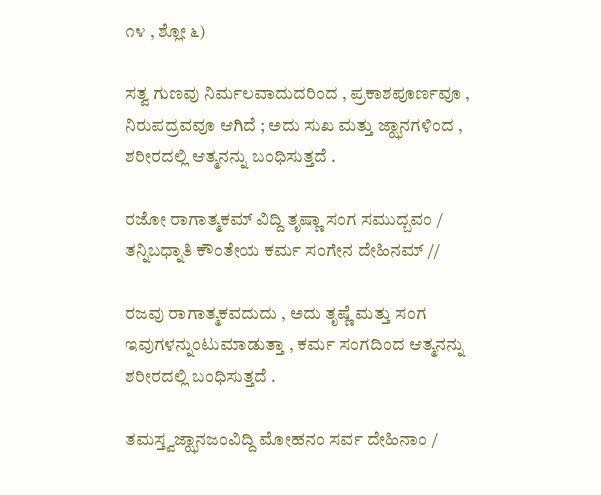೧೪ , ಶ್ಲೋ ೬)

ಸತ್ವ ಗುಣವು ನಿರ್ಮಲವಾದುದರಿಂದ , ಪ್ರಕಾಶಪೂರ್ಣವೂ , ನಿರುಪದ್ರವವೂ ಆಗಿದೆ ; ಅದು ಸುಖ ಮತ್ತು ಜ್ಝಾನಗಳಿಂದ , ಶರೀರದಲ್ಲಿ ಆತ್ಮನನ್ನು ಬಂಧಿಸುತ್ತದೆ .

ರಜೋ ರಾಗಾತ್ಮಕಮ್ ವಿದ್ದಿ ತೃಷ್ಣಾ ಸಂಗ ಸಮುದ್ಬವಂ /
ತನ್ನಿಬಧ್ನಾತಿ ಕೌಂತೇಯ ಕರ್ಮ ಸಂಗೇನ ದೇಹಿನಮ್ //

ರಜವು ರಾಗಾತ್ಮಕವದುದು , ಅದು ತೃಷ್ಣೆ ಮತ್ತು ಸಂಗ ಇವುಗಳನ್ನುಂಟುಮಾಡುತ್ತಾ , ಕರ್ಮ ಸಂಗದಿಂದ ಆತ್ಮನನ್ನು ಶರೀರದಲ್ಲಿ ಬಂಧಿಸುತ್ತದೆ .

ತಮಸ್ತ್ವಜ್ಝಾನಜಂವಿದ್ದಿ ಮೋಹನಂ ಸರ್ವ ದೇಹಿನಾಂ /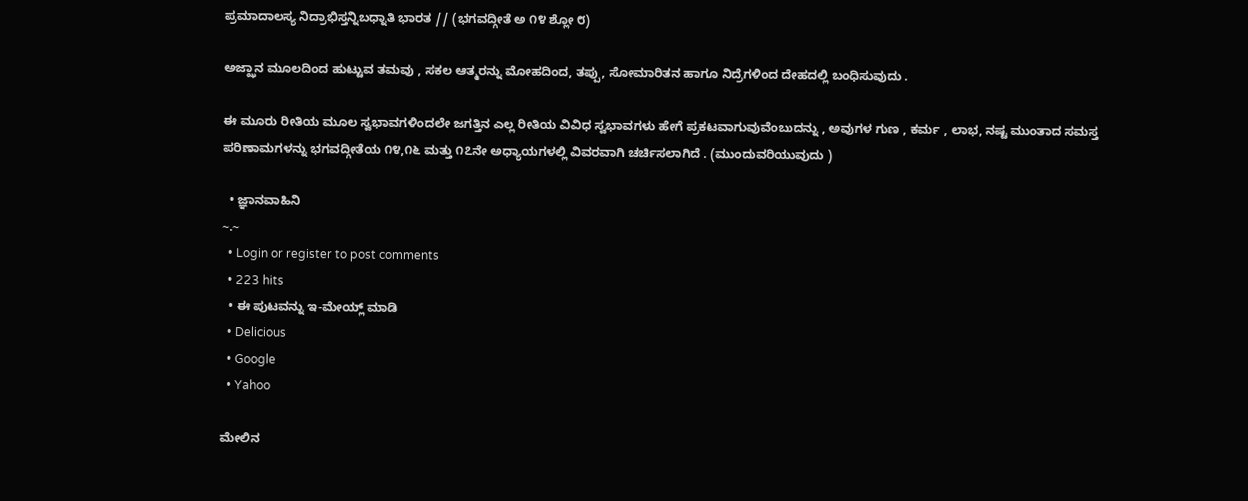ಪ್ರಮಾದಾಲಸ್ಯ ನಿದ್ರಾಭಿಸ್ತನ್ನಿಬಧ್ನಾತಿ ಭಾರತ // (ಭಗವದ್ಗೀತೆ ಅ ೧೪ ಶ್ಲೋ ೮)

ಅಜ್ಝಾನ ಮೂಲದಿಂದ ಹುಟ್ಟುವ ತಮವು , ಸಕಲ ಆತ್ಮರನ್ನು ಮೋಹದಿಂದ, ತಪ್ಪು, ಸೋಮಾರಿತನ ಹಾಗೂ ನಿದ್ರೆಗಳಿಂದ ದೇಹದಲ್ಲಿ ಬಂಧಿಸುವುದು .

ಈ ಮೂರು ರೀತಿಯ ಮೂಲ ಸ್ವಭಾವಗಳಿಂದಲೇ ಜಗತ್ತಿನ ಎಲ್ಲ ರೀತಿಯ ವಿವಿಧ ಸ್ವಭಾವಗಳು ಹೇಗೆ ಪ್ರಕಟವಾಗುವುವೆಂಬುದನ್ನು , ಅವುಗಳ ಗುಣ , ಕರ್ಮ , ಲಾಭ, ನಷ್ಟ ಮುಂತಾದ ಸಮಸ್ತ ಪರಿಣಾಮಗಳನ್ನು ಭಗವದ್ಗೀತೆಯ ೧೪,೧೬ ಮತ್ತು ೧೭ನೇ ಅಧ್ಯಾಯಗಳಲ್ಲಿ ವಿವರವಾಗಿ ಚರ್ಚಿಸಲಾಗಿದೆ . (ಮುಂದುವರಿಯುವುದು )

  • ಜ್ಞಾನವಾಹಿನಿ
~.~
  • Login or register to post comments
  • 223 hits
  • ಈ ಪುಟವನ್ನು ಇ-ಮೇಯ್ಲ್ ಮಾಡಿ
  • Delicious
  • Google
  • Yahoo

ಮೇಲಿನ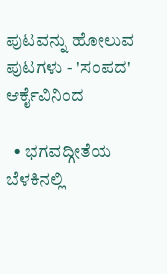ಪುಟವನ್ನು ಹೋಲುವ ಪುಟಗಳು - 'ಸಂಪದ' ಆರ್ಕೈವಿನಿಂದ

  • ಭಗವದ್ಗೀತೆಯ ಬೆಳಕಿನಲ್ಲಿ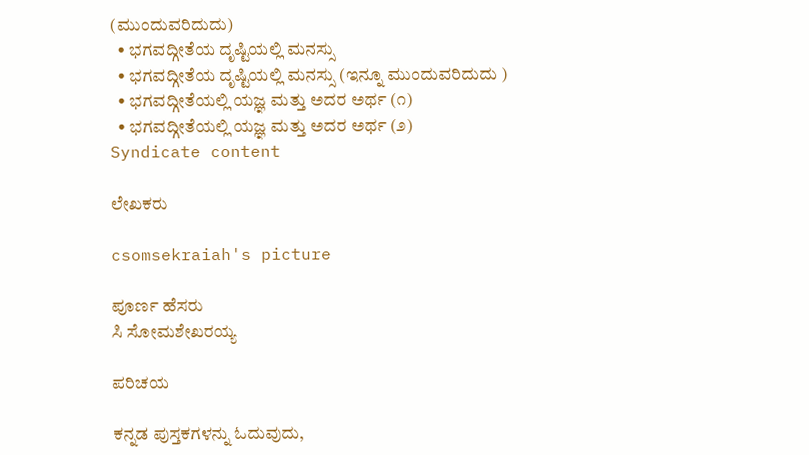(ಮುಂದುವರಿದುದು)
  • ಭಗವದ್ಗೀತೆಯ ದೃಷ್ಟಿಯಲ್ಲಿ ಮನಸ್ಸು
  • ಭಗವದ್ಗೀತೆಯ ದೃಷ್ಟಿಯಲ್ಲಿ ಮನಸ್ಸು (ಇನ್ನೂ ಮುಂದುವರಿದುದು )
  • ಭಗವದ್ಗೀತೆಯಲ್ಲಿ ಯಜ್ಞ ಮತ್ತು ಅದರ ಅರ್ಥ (೧)
  • ಭಗವದ್ಗೀತೆಯಲ್ಲಿ ಯಜ್ಞ ಮತ್ತು ಅದರ ಅರ್ಥ (೨)
Syndicate content

ಲೇಖಕರು

csomsekraiah's picture

ಪೂರ್ಣ ಹೆಸರು
ಸಿ ಸೋಮಶೇಖರಯ್ಯ

ಪರಿಚಯ

ಕನ್ನಡ ಪುಸ್ತಕಗಳನ್ನು ಓದುವುದು,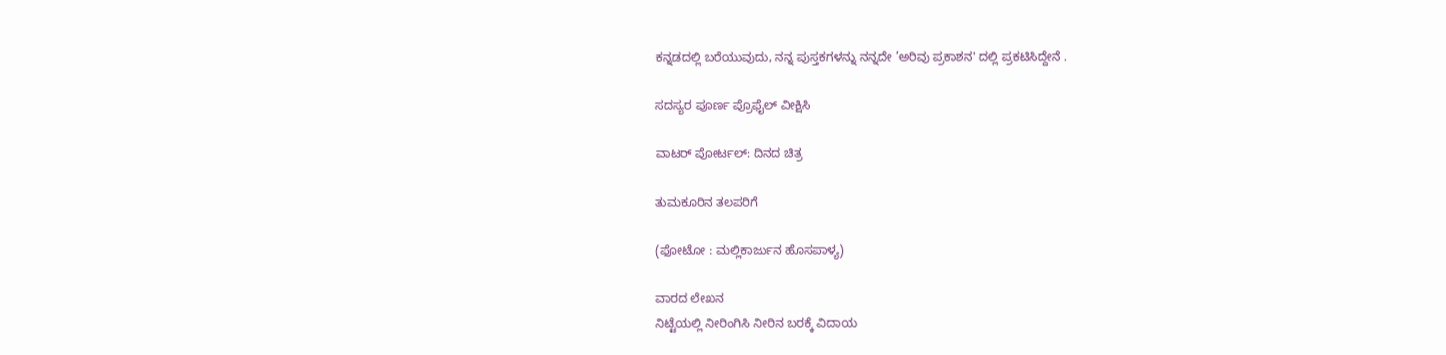ಕನ್ನಡದಲ್ಲಿ ಬರೆಯುವುದು, ನನ್ನ ಪುಸ್ತಕಗಳನ್ನು ನನ್ನದೇ ’ಅರಿವು ಪ್ರಕಾಶನ' ದಲ್ಲಿ ಪ್ರಕಟಿಸಿದ್ದೇನೆ .

ಸದಸ್ಯರ ಪೂರ್ಣ ಪ್ರೊಫೈಲ್ ವೀಕ್ಷಿಸಿ

ವಾಟರ್ ಪೋರ್ಟಲ್: ದಿನದ ಚಿತ್ರ

ತುಮಕೂರಿನ ತಲಪರಿಗೆ

(ಫೋಟೋ : ಮಲ್ಲಿಕಾರ್ಜುನ ಹೊಸಪಾಳ್ಯ)

ವಾರದ ಲೇಖನ
ನಿಟ್ಟೆಯಲ್ಲಿ ನೀರಿಂಗಿಸಿ ನೀರಿನ ಬರಕ್ಕೆ ವಿದಾಯ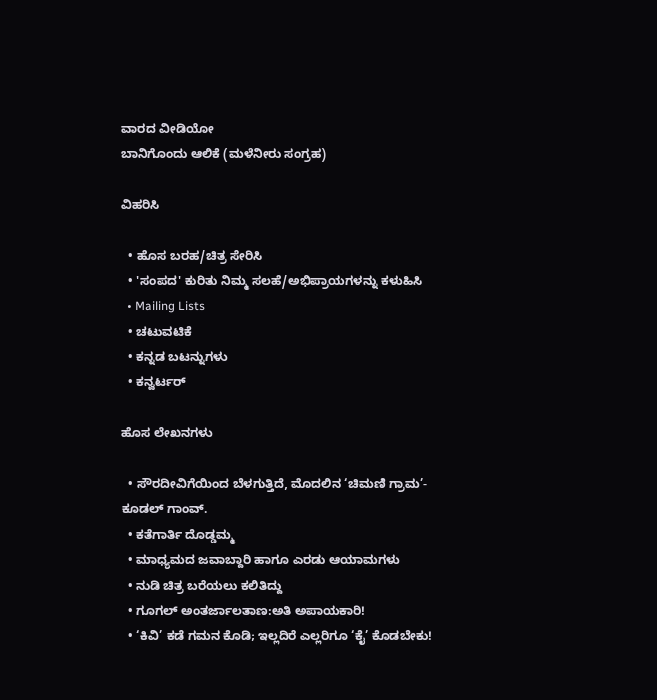ವಾರದ ವೀಡಿಯೋ
ಬಾನಿಗೊಂದು ಆಲಿಕೆ (ಮಳೆನೀರು ಸಂಗ್ರಹ)

ವಿಹರಿಸಿ

  • ಹೊಸ ಬರಹ/ಚಿತ್ರ ಸೇರಿಸಿ
  • 'ಸಂಪದ' ಕುರಿತು ನಿಮ್ಮ ಸಲಹೆ/ಅಭಿಪ್ರಾಯಗಳನ್ನು ಕಳುಹಿಸಿ
  • Mailing Lists
  • ಚಟುವಟಿಕೆ
  • ಕನ್ನಡ ಬಟನ್ನುಗಳು
  • ಕನ್ವರ್ಟರ್

ಹೊಸ ಲೇಖನಗಳು

  • ಸೌರದೀವಿಗೆಯಿಂದ ಬೆಳಗುತ್ತಿದೆ, ಮೊದಲಿನ ‘ಚಿಮಣಿ ಗ್ರಾಮ’- ಕೂಡಲ್ ಗಾಂವ್.
  • ಕತೆಗಾರ್ತಿ ದೊಡ್ಡಮ್ಮ
  • ಮಾಧ್ಯಮದ ಜವಾಬ್ದಾರಿ ಹಾಗೂ ಎರಡು ಆಯಾಮಗಳು
  • ನುಡಿ ಚಿತ್ರ ಬರೆಯಲು ಕಲಿತಿದ್ದು
  • ಗೂಗಲ್ ಅಂತರ್ಜಾಲತಾಣ:ಅತಿ ಅಪಾಯಕಾರಿ!
  • ‘ಕಿವಿ’ ಕಡೆ ಗಮನ ಕೊಡಿ; ಇಲ್ಲದಿರೆ ಎಲ್ಲರಿಗೂ ‘ಕೈ’ ಕೊಡಬೇಕು!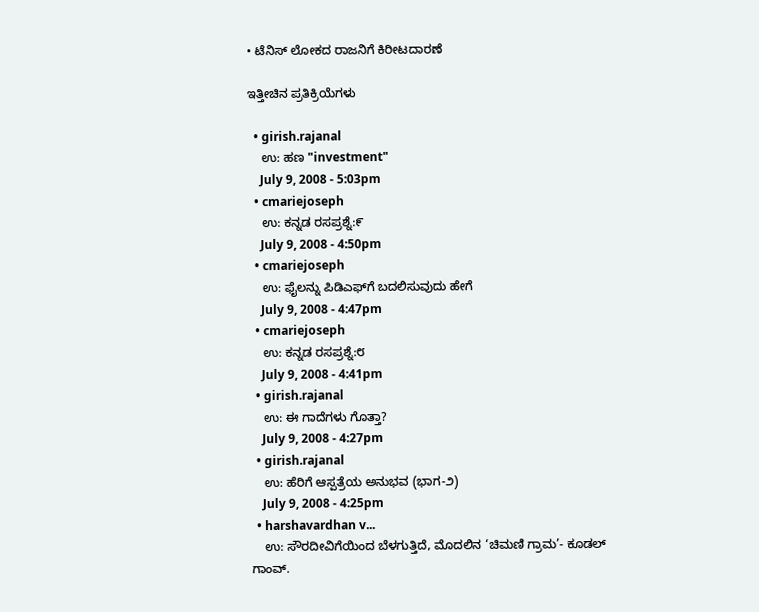• ಟೆನಿಸ್ ಲೋಕದ ರಾಜನಿಗೆ ಕಿರೀಟದಾರಣೆ

ಇತ್ತೀಚಿನ ಪ್ರತಿಕ್ರಿಯೆಗಳು

  • girish.rajanal
    ಉ: ಹಣ "investment"
    July 9, 2008 - 5:03pm
  • cmariejoseph
    ಉ: ಕನ್ನಡ ರಸಪ್ರಶ್ನೆ:೯
    July 9, 2008 - 4:50pm
  • cmariejoseph
    ಉ: ಫೈಲನ್ನು ಪಿಡಿಎಫ್‌ಗೆ ಬದಲಿಸುವುದು ಹೇಗೆ
    July 9, 2008 - 4:47pm
  • cmariejoseph
    ಉ: ಕನ್ನಡ ರಸಪ್ರಶ್ನೆ:೮
    July 9, 2008 - 4:41pm
  • girish.rajanal
    ಉ: ಈ ಗಾದೆಗಳು ಗೊತ್ತಾ?
    July 9, 2008 - 4:27pm
  • girish.rajanal
    ಉ: ಹೆರಿಗೆ ಆಸ್ಪತ್ರೆಯ ಅನುಭವ (ಭಾಗ-೨)
    July 9, 2008 - 4:25pm
  • harshavardhan v...
    ಉ: ಸೌರದೀವಿಗೆಯಿಂದ ಬೆಳಗುತ್ತಿದೆ, ಮೊದಲಿನ ‘ಚಿಮಣಿ ಗ್ರಾಮ’- ಕೂಡಲ್ ಗಾಂವ್.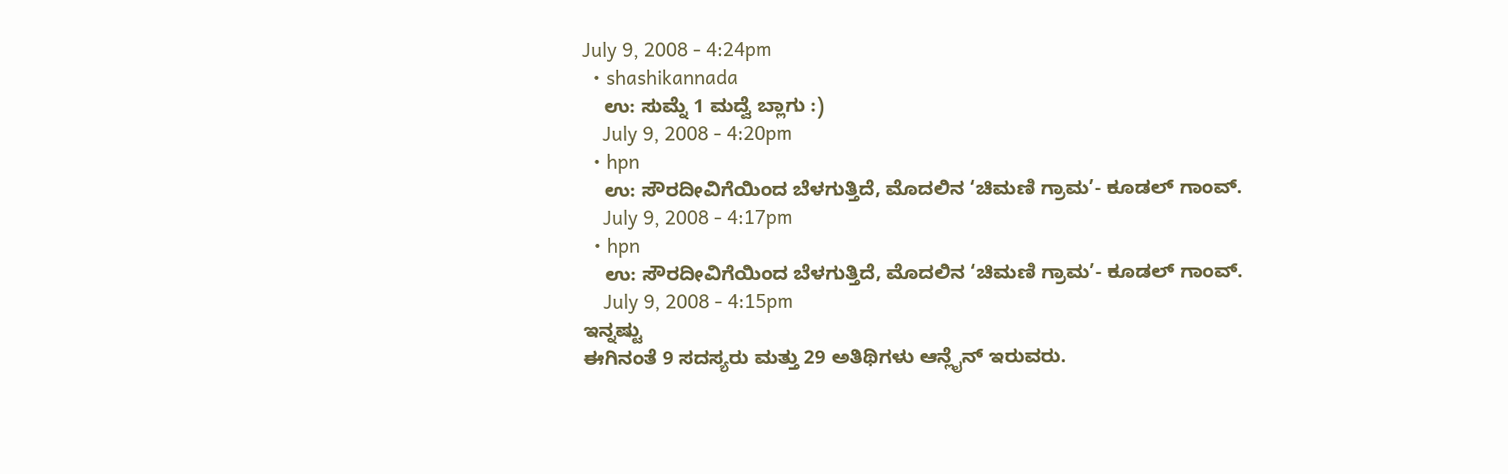July 9, 2008 - 4:24pm
  • shashikannada
    ಉ: ಸುಮ್ನೆ 1 ಮದ್ವೆ ಬ್ಲಾಗು :)
    July 9, 2008 - 4:20pm
  • hpn
    ಉ: ಸೌರದೀವಿಗೆಯಿಂದ ಬೆಳಗುತ್ತಿದೆ, ಮೊದಲಿನ ‘ಚಿಮಣಿ ಗ್ರಾಮ’- ಕೂಡಲ್ ಗಾಂವ್.
    July 9, 2008 - 4:17pm
  • hpn
    ಉ: ಸೌರದೀವಿಗೆಯಿಂದ ಬೆಳಗುತ್ತಿದೆ, ಮೊದಲಿನ ‘ಚಿಮಣಿ ಗ್ರಾಮ’- ಕೂಡಲ್ ಗಾಂವ್.
    July 9, 2008 - 4:15pm
ಇನ್ನಷ್ಟು
ಈಗಿನಂತೆ 9 ಸದಸ್ಯರು ಮತ್ತು 29 ಅತಿಥಿಗಳು ಆನ್ಲೈನ್ ಇರುವರು.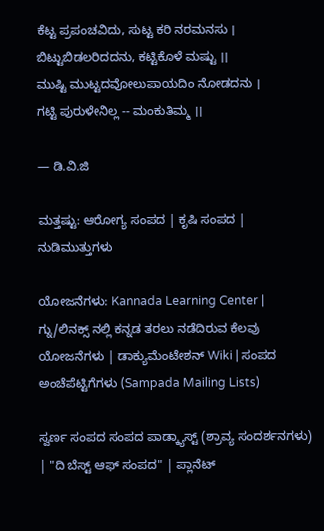ಕೆಟ್ಟ ಪ್ರಪಂಚವಿದು, ಸುಟ್ಟ ಕರಿ ನರಮನಸು ।
ಬಿಟ್ಟುಬಿಡಲರಿದದನು, ಕಟ್ಟಿಕೊಳೆ ಮಷ್ಟು ।।
ಮುಷ್ಟಿ ಮುಟ್ಟದವೋಲುಪಾಯದಿಂ ನೋಡದನು ।
ಗಟ್ಟಿ ಪುರುಳೇನಿಲ್ಲ -- ಮಂಕುತಿಮ್ಮ ।।

— ಡಿ.ವಿ.ಜಿ

ಮತ್ತಷ್ಟು: ಆರೋಗ್ಯ ಸಂಪದ | ಕೃಷಿ ಸಂಪದ | ನುಡಿಮುತ್ತುಗಳು

ಯೋಜನೆಗಳು: Kannada Learning Center | ಗ್ನು/ಲಿನಕ್ಸ್ ನಲ್ಲಿ ಕನ್ನಡ ತರಲು ನಡೆದಿರುವ ಕೆಲವು ಯೋಜನೆಗಳು | ಡಾಕ್ಯುಮೆಂಟೇಶನ್ Wiki | ಸಂಪದ ಅಂಚೆಪೆಟ್ಟಿಗೆಗಳು (Sampada Mailing Lists)

ಸ್ವರ್ಣ ಸಂಪದ ಸಂಪದ ಪಾಡ್ಕ್ಯಾಸ್ಟ್ (ಶ್ರಾವ್ಯ ಸಂದರ್ಶನಗಳು) | "ದಿ ಬೆಸ್ಟ್ ಆಫ್ ಸಂಪದ" | ಪ್ಲಾನೆಟ್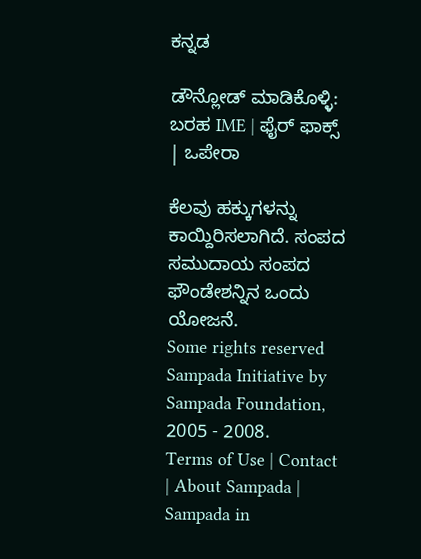ಕನ್ನಡ

ಡೌನ್ಲೋಡ್ ಮಾಡಿಕೊಳ್ಳಿ: ಬರಹ IME | ಫೈರ್ ಫಾಕ್ಸ್ | ಒಪೇರಾ

ಕೆಲವು ಹಕ್ಕುಗಳನ್ನು ಕಾಯ್ದಿರಿಸಲಾಗಿದೆ. ಸಂಪದ ಸಮುದಾಯ ಸಂಪದ ಫೌಂಡೇಶನ್ನಿನ ಒಂದು ಯೋಜನೆ.
Some rights reserved Sampada Initiative by Sampada Foundation, 2005 - 2008.
Terms of Use | Contact | About Sampada | Sampada in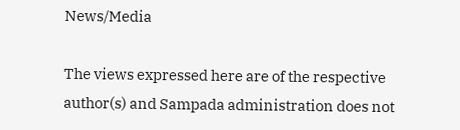News/Media

The views expressed here are of the respective author(s) and Sampada administration does not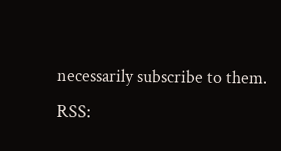necessarily subscribe to them.
RSS: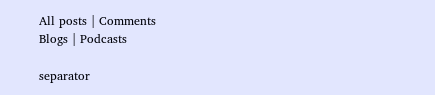All posts | Comments
Blogs | Podcasts

separator